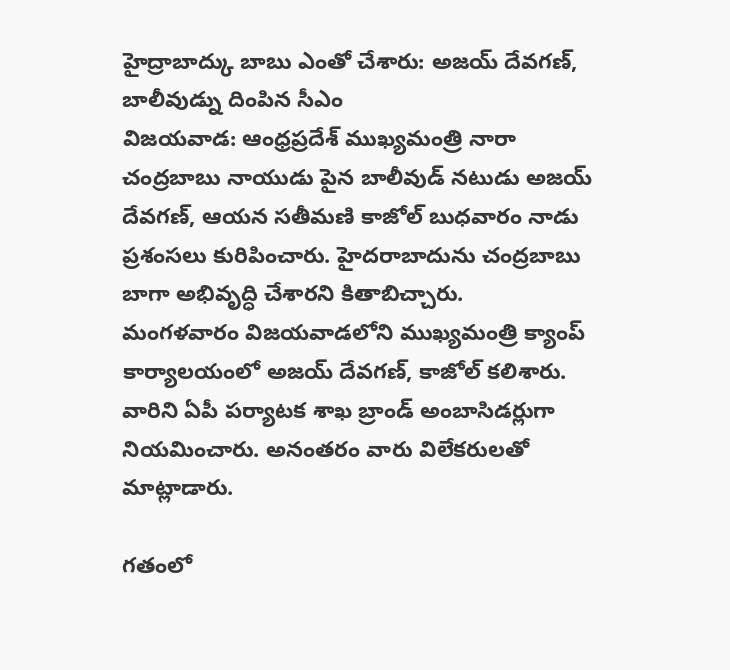హైద్రాబాద్కు బాబు ఎంతో చేశారు: అజయ్ దేవగణ్, బాలీవుడ్ను దింపిన సీఎం
విజయవాడ: ఆంధ్రప్రదేశ్ ముఖ్యమంత్రి నారా చంద్రబాబు నాయుడు పైన బాలీవుడ్ నటుడు అజయ్ దేవగణ్, ఆయన సతీమణి కాజోల్ బుధవారం నాడు ప్రశంసలు కురిపించారు. హైదరాబాదును చంద్రబాబు బాగా అభివృద్ధి చేశారని కితాబిచ్చారు.
మంగళవారం విజయవాడలోని ముఖ్యమంత్రి క్యాంప్ కార్యాలయంలో అజయ్ దేవగణ్, కాజోల్ కలిశారు. వారిని ఏపీ పర్యాటక శాఖ బ్రాండ్ అంబాసిడర్లుగా నియమించారు. అనంతరం వారు విలేకరులతో మాట్లాడారు.

గతంలో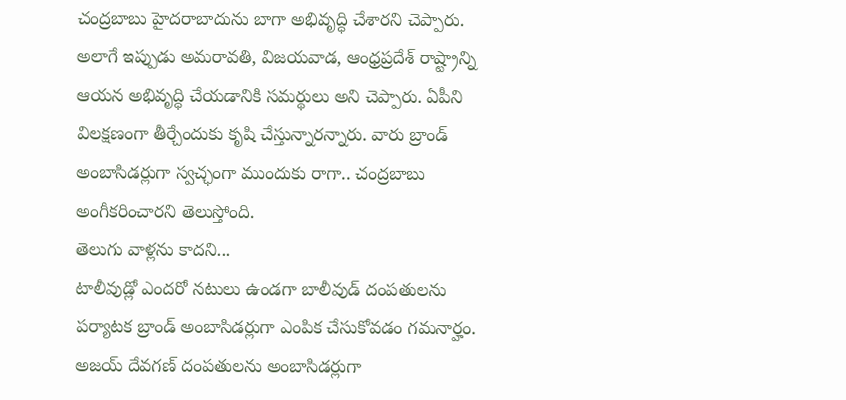చంద్రబాబు హైదరాబాదును బాగా అభివృద్ధి చేశారని చెప్పారు. అలాగే ఇప్పుడు అమరావతి, విజయవాడ, ఆంధ్రప్రదేశ్ రాష్ట్రాన్ని ఆయన అభివృద్ధి చేయడానికి సమర్థులు అని చెప్పారు. ఏపీని విలక్షణంగా తీర్చేందుకు కృషి చేస్తున్నారన్నారు. వారు బ్రాండ్ అంబాసిడర్లుగా స్వచ్ఛంగా ముందుకు రాగా.. చంద్రబాబు అంగీకరించారని తెలుస్తోంది.
తెలుగు వాళ్లను కాదని...
టాలీవుడ్లో ఎందరో నటులు ఉండగా బాలీవుడ్ దంపతులను పర్యాటక బ్రాండ్ అంబాసిడర్లుగా ఎంపిక చేసుకోవడం గమనార్హం. అజయ్ దేవగణ్ దంపతులను అంబాసిడర్లుగా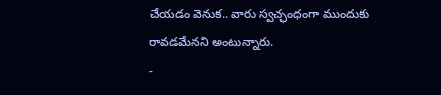చేయడం వెనుక.. వారు స్వచ్ఛంధంగా ముందుకు రావడమేనని అంటున్నారు.
-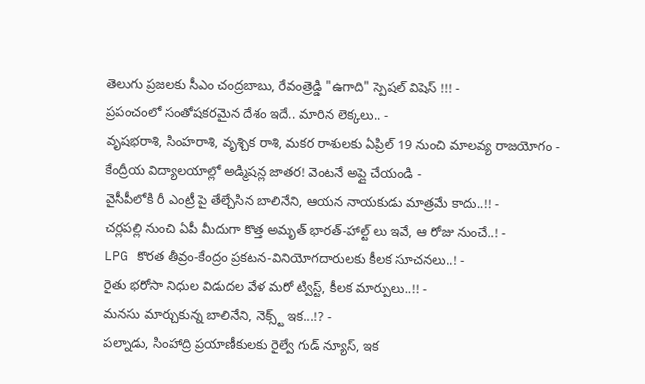తెలుగు ప్రజలకు సీఎం చంద్రబాబు, రేవంత్రెడ్డి "ఉగాది" స్పెషల్ విషెస్ !!! -
ప్రపంచంలో సంతోషకరమైన దేశం ఇదే.. మారిన లెక్కలు.. -
వృషభరాశి, సింహరాశి, వృశ్చిక రాశి, మకర రాశులకు ఏప్రిల్ 19 నుంచి మాలవ్య రాజయోగం -
కేంద్రీయ విద్యాలయాల్లో అడ్మిషన్ల జాతర! వెంటనే అప్లై చేయండి -
వైసీపీలోకి రీ ఎంట్రీ పై తేల్చేసిన బాలినేని, ఆయన నాయకుడు మాత్రమే కాదు..!! -
చర్లపల్లి నుంచి ఏపీ మీదుగా కొత్త అమృత్ భారత్-హాల్ట్ లు ఇవే, ఆ రోజు నుంచే..! -
LPG కొరత తీవ్రం-కేంద్రం ప్రకటన-వినియోగదారులకు కీలక సూచనలు..! -
రైతు భరోసా నిధుల విడుదల వేళ మరో ట్విస్ట్, కీలక మార్పులు..!! -
మనసు మార్చుకున్న బాలినేని, నెక్స్ట్ ఇక...!? -
పల్నాడు, సింహాద్రి ప్రయాణీకులకు రైల్వే గుడ్ న్యూస్, ఇక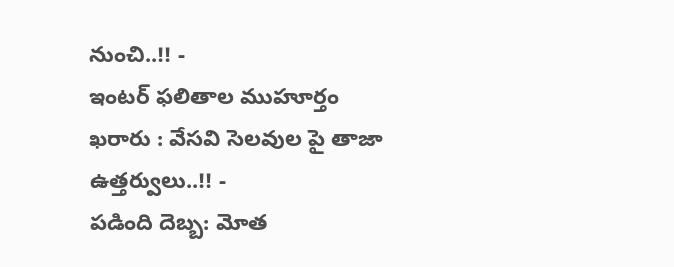నుంచి..!! -
ఇంటర్ ఫలితాల ముహూర్తం ఖరారు : వేసవి సెలవుల పై తాజా ఉత్తర్వులు..!! -
పడింది దెబ్బ: మోత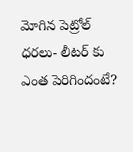మోగిన పెట్రోల్ ధరలు- లీటర్ కు ఎంత పెరిగిందంటే?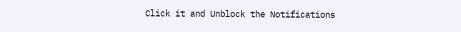Click it and Unblock the Notifications